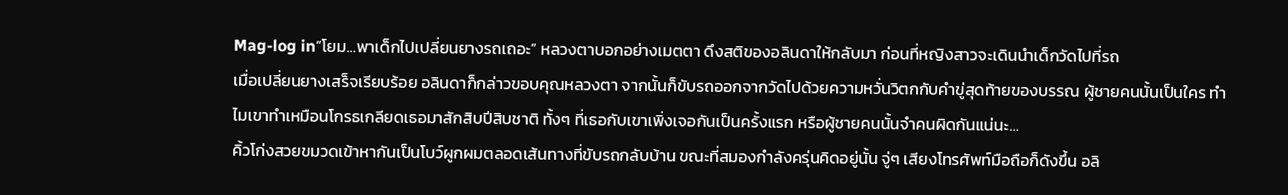Mag-log in“โยม…พาเด็กไปเปลี่ยนยางรถเถอะ” หลวงตาบอกอย่างเมตตา ดึงสติของอลินดาให้กลับมา ก่อนที่หญิงสาวจะเดินนำเด็กวัดไปที่รถ
เมื่อเปลี่ยนยางเสร็จเรียบร้อย อลินดาก็กล่าวขอบคุณหลวงตา จากนั้นก็ขับรถออกจากวัดไปด้วยความหวั่นวิตกกับคำขู่สุดท้ายของบรรณ ผู้ชายคนนั้นเป็นใคร ทำไมเขาทำเหมือนโกรธเกลียดเธอมาสักสิบปีสิบชาติ ทั้งๆ ที่เธอกับเขาเพิ่งเจอกันเป็นครั้งแรก หรือผู้ชายคนนั้นจำคนผิดกันแน่นะ…
คิ้วโก่งสวยขมวดเข้าหากันเป็นโบว์ผูกผมตลอดเส้นทางที่ขับรถกลับบ้าน ขณะที่สมองกำลังครุ่นคิดอยู่นั้น จู่ๆ เสียงโทรศัพท์มือถือก็ดังขึ้น อลิ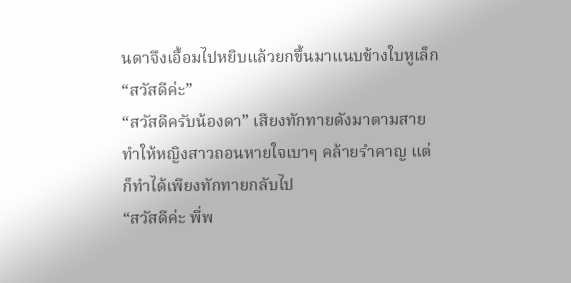นดาจึงเอื้อมไปหยิบแล้วยกขึ้นมาแนบข้างใบหูเล็ก
“สวัสดีค่ะ”
“สวัสดีครับน้องดา” เสียงทักทายดังมาตามสายทำให้หญิงสาวถอนหายใจเบาๆ คล้ายรำคาญ แต่ก็ทำได้เพียงทักทายกลับไป
“สวัสดีค่ะ พี่พ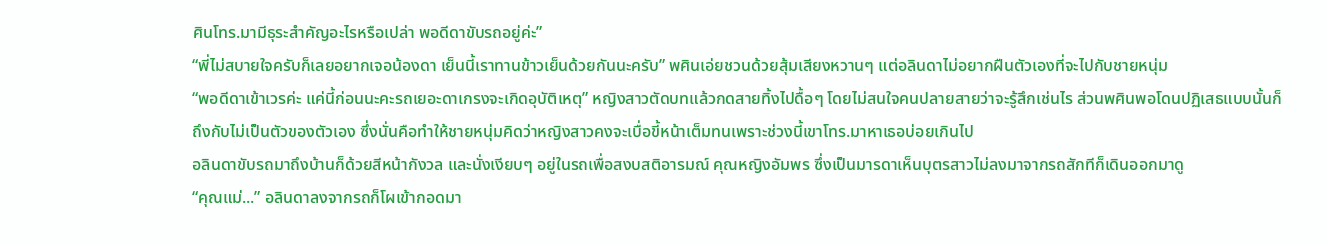ศินโทร.มามีธุระสำคัญอะไรหรือเปล่า พอดีดาขับรถอยู่ค่ะ”
“พี่ไม่สบายใจครับก็เลยอยากเจอน้องดา เย็นนี้เราทานข้าวเย็นด้วยกันนะครับ” พศินเอ่ยชวนด้วยสุ้มเสียงหวานๆ แต่อลินดาไม่อยากฝืนตัวเองที่จะไปกับชายหนุ่ม
“พอดีดาเข้าเวรค่ะ แค่นี้ก่อนนะคะรถเยอะดาเกรงจะเกิดอุบัติเหตุ” หญิงสาวตัดบทแล้วกดสายทิ้งไปดื้อๆ โดยไม่สนใจคนปลายสายว่าจะรู้สึกเช่นไร ส่วนพศินพอโดนปฏิเสธแบบนั้นก็ถึงกับไม่เป็นตัวของตัวเอง ซึ่งนั่นคือทำให้ชายหนุ่มคิดว่าหญิงสาวคงจะเบื่อขี้หน้าเต็มทนเพราะช่วงนี้เขาโทร.มาหาเธอบ่อยเกินไป
อลินดาขับรถมาถึงบ้านก็ด้วยสีหน้ากังวล และนั่งเงียบๆ อยู่ในรถเพื่อสงบสติอารมณ์ คุณหญิงอัมพร ซึ่งเป็นมารดาเห็นบุตรสาวไม่ลงมาจากรถสักทีก็เดินออกมาดู
“คุณแม่...” อลินดาลงจากรถก็โผเข้ากอดมา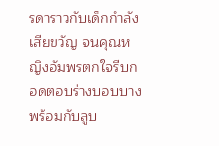รดาราวกับเด็กกำลังเสียขวัญ จนคุณหญิงอัมพรตกใจรีบกอดตอบร่างบอบบางพร้อมกับลูบ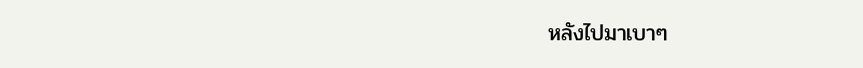หลังไปมาเบาๆ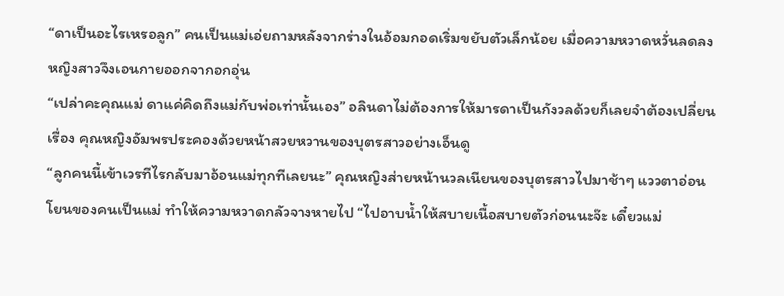“ดาเป็นอะไรเหรอลูก” คนเป็นแม่เอ่ยถามหลังจากร่างในอ้อมกอดเริ่มขยับตัวเล็กน้อย เมื่อความหวาดหวั่นลดลงหญิงสาวจึงเอนกายออกจากอกอุ่น
“เปล่าคะคุณแม่ ดาแค่คิดถึงแม่กับพ่อเท่านั้นเอง” อลินดาไม่ต้องการให้มารดาเป็นกังวลด้วยก็เลยจำต้องเปลี่ยนเรื่อง คุณหญิงอัมพรประคองด้วยหน้าสวยหวานของบุตรสาวอย่างเอ็นดู
“ลูกคนนี้เข้าเวรทีไรกลับมาอ้อนแม่ทุกทีเลยนะ” คุณหญิงส่ายหน้านวลเนียนของบุตรสาวไปมาช้าๆ แววตาอ่อนโยนของคนเป็นแม่ ทำให้ความหวาดกลัวจางหายไป “ไปอาบน้ำให้สบายเนื้อสบายตัวก่อนนะจ๊ะ เดี๋ยวแม่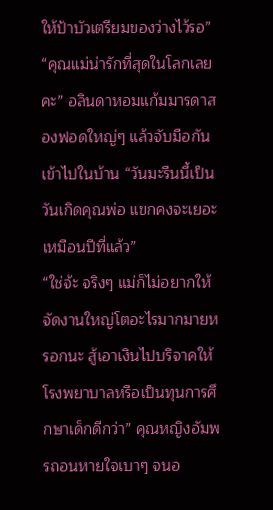ให้ป้าบัวเตรียมของว่างไว้รอ”
“คุณแม่น่ารักที่สุดในโลกเลยคะ” อลินดาหอมแก้มมารดาสองฟอดใหญ่ๆ แล้วจับมือกันเข้าไปในบ้าน “วันมะรืนนี้เป็นวันเกิดคุณพ่อ แขกคงจะเยอะเหมือนปีที่แล้ว”
“ใช่จ้ะ จริงๆ แม่ก็ไม่อยากให้จัดงานใหญ่โตอะไรมากมายหรอกนะ สู้เอาเงินไปบริจาคให้โรงพยาบาลหรือเป็นทุนการศึกษาเด็กดีกว่า” คุณหญิงอัมพรถอนหายใจเบาๆ จนอ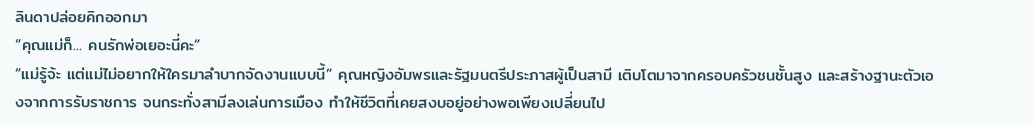ลินดาปล่อยคิกออกมา
“คุณแม่ก็... คนรักพ่อเยอะนี่คะ”
“แม่รู้จ้ะ แต่แม่ไม่อยากให้ใครมาลำบากจัดงานแบบนี้” คุณหญิงอัมพรและรัฐมนตรีประภาสผู้เป็นสามี เติบโตมาจากครอบครัวชนชั้นสูง และสร้างฐานะตัวเองจากการรับราชการ จนกระทั่งสามีลงเล่นการเมือง ทำให้ชีวิตที่เคยสงบอยู่อย่างพอเพียงเปลี่ยนไป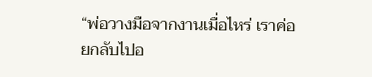“พ่อวางมือจากงานเมื่อไหร่ เราค่อยกลับไปอ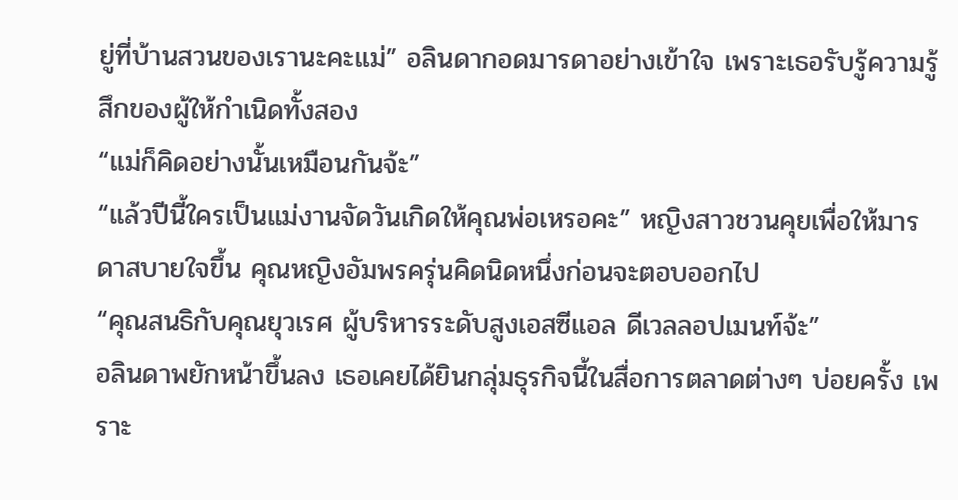ยู่ที่บ้านสวนของเรานะคะแม่” อลินดากอดมารดาอย่างเข้าใจ เพราะเธอรับรู้ความรู้สึกของผู้ให้กำเนิดทั้งสอง
“แม่ก็คิดอย่างนั้นเหมือนกันจ้ะ”
“แล้วปีนี้ใครเป็นแม่งานจัดวันเกิดให้คุณพ่อเหรอคะ” หญิงสาวชวนคุยเพื่อให้มารดาสบายใจขึ้น คุณหญิงอัมพรครุ่นคิดนิดหนึ่งก่อนจะตอบออกไป
“คุณสนธิกับคุณยุวเรศ ผู้บริหารระดับสูงเอสซีแอล ดีเวลลอปเมนท์จ้ะ”
อลินดาพยักหน้าขึ้นลง เธอเคยได้ยินกลุ่มธุรกิจนี้ในสื่อการตลาดต่างๆ บ่อยครั้ง เพราะ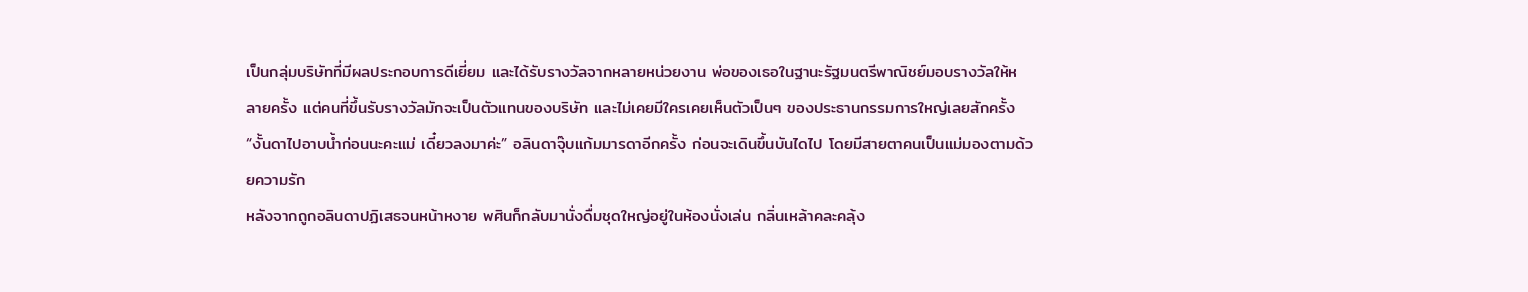เป็นกลุ่มบริษัทที่มีผลประกอบการดีเยี่ยม และได้รับรางวัลจากหลายหน่วยงาน พ่อของเธอในฐานะรัฐมนตรีพาณิชย์มอบรางวัลให้หลายครั้ง แต่คนที่ขึ้นรับรางวัลมักจะเป็นตัวแทนของบริษัท และไม่เคยมีใครเคยเห็นตัวเป็นๆ ของประธานกรรมการใหญ่เลยสักครั้ง
“งั้นดาไปอาบน้ำก่อนนะคะแม่ เดี๋ยวลงมาค่ะ” อลินดาจุ๊บแก้มมารดาอีกครั้ง ก่อนจะเดินขึ้นบันไดไป โดยมีสายตาคนเป็นแม่มองตามด้วยความรัก
หลังจากถูกอลินดาปฏิเสธจนหน้าหงาย พศินก็กลับมานั่งดื่มชุดใหญ่อยู่ในห้องนั่งเล่น กลิ่นเหล้าคละคลุ้ง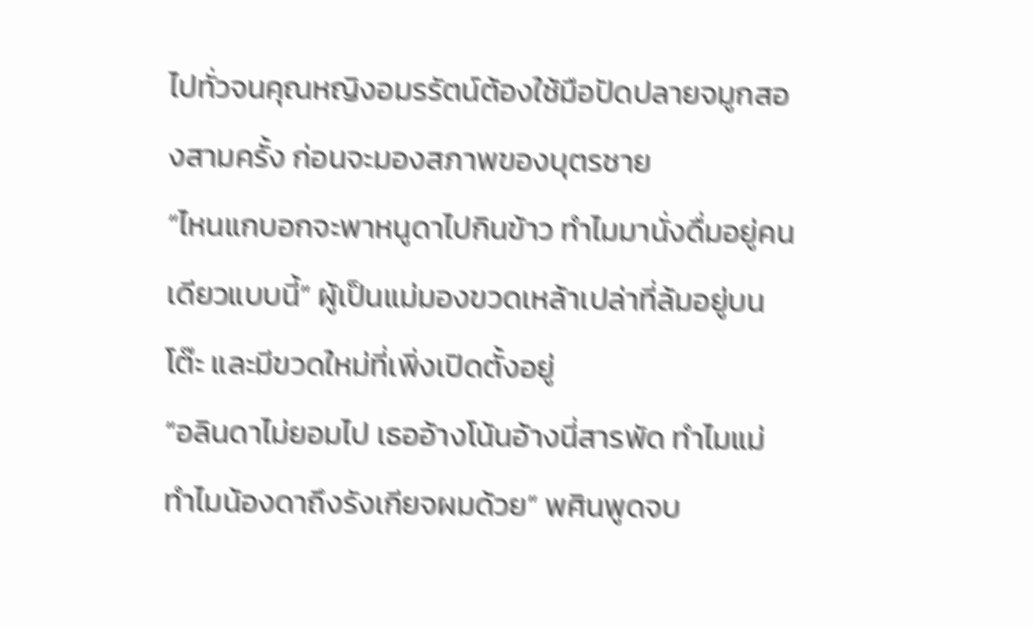ไปทั่วจนคุณหญิงอมรรัตน์ต้องใช้มือปัดปลายจมูกสองสามครั้ง ก่อนจะมองสภาพของบุตรชาย
“ไหนแกบอกจะพาหนูดาไปกินข้าว ทำไมมานั่งดื่มอยู่คนเดียวแบบนี้” ผู้เป็นแม่มองขวดเหล้าเปล่าที่ล้มอยู่บนโต๊ะ และมีขวดใหม่ที่เพิ่งเปิดตั้งอยู่
“อลินดาไม่ยอมไป เธออ้างโน้นอ้างนี่สารพัด ทำไมแม่ ทำไมน้องดาถึงรังเกียจผมด้วย” พศินพูดจบ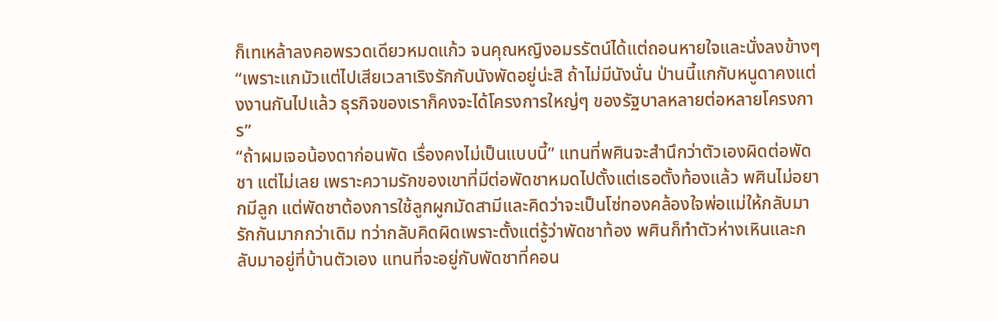ก็เทเหล้าลงคอพรวดเดียวหมดแก้ว จนคุณหญิงอมรรัตน์ได้แต่ถอนหายใจและนั่งลงข้างๆ
“เพราะแกมัวแต่ไปเสียเวลาเริงรักกับนังพัดอยู่น่ะสิ ถ้าไม่มีนังนั่น ป่านนี้แกกับหนูดาคงแต่งงานกันไปแล้ว ธุรกิจของเราก็คงจะได้โครงการใหญ่ๆ ของรัฐบาลหลายต่อหลายโครงการ”
“ถ้าผมเจอน้องดาก่อนพัด เรื่องคงไม่เป็นแบบนี้” แทนที่พศินจะสำนึกว่าตัวเองผิดต่อพัดชา แต่ไม่เลย เพราะความรักของเขาที่มีต่อพัดชาหมดไปตั้งแต่เธอตั้งท้องแล้ว พศินไม่อยากมีลูก แต่พัดชาต้องการใช้ลูกผูกมัดสามีและคิดว่าจะเป็นโซ่ทองคล้องใจพ่อแม่ให้กลับมารักกันมากกว่าเดิม ทว่ากลับคิดผิดเพราะตั้งแต่รู้ว่าพัดชาท้อง พศินก็ทำตัวห่างเหินและกลับมาอยู่ที่บ้านตัวเอง แทนที่จะอยู่กับพัดชาที่คอน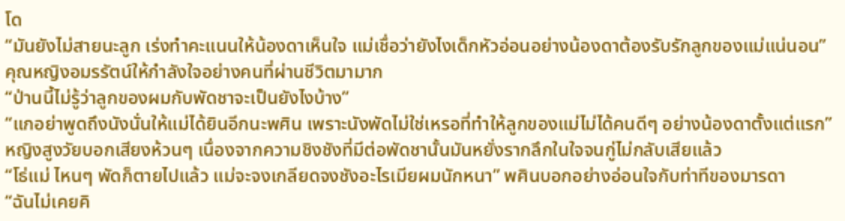โด
“มันยังไม่สายนะลูก เร่งทำคะแนนให้น้องดาเห็นใจ แม่เชื่อว่ายังไงเด็กหัวอ่อนอย่างน้องดาต้องรับรักลูกของแม่แน่นอน” คุณหญิงอมรรัตน์ให้กำลังใจอย่างคนที่ผ่านชีวิตมามาก
“ป่านนี้ไม่รู้ว่าลูกของผมกับพัดชาจะเป็นยังไงบ้าง”
“แกอย่าพูดถึงนังนั่นให้แม่ได้ยินอีกนะพศิน เพราะนังพัดไม่ใช่เหรอที่ทำให้ลูกของแม่ไม่ได้คนดีๆ อย่างน้องดาตั้งแต่แรก” หญิงสูงวัยบอกเสียงห้วนๆ เนื่องจากความชิงชังที่มีต่อพัดชานั้นมันหยั่งรากลึกในใจจนกู่ไม่กลับเสียแล้ว
“โธ่แม่ ไหนๆ พัดก็ตายไปแล้ว แม่จะจงเกลียดจงชังอะไรเมียผมนักหนา” พศินบอกอย่างอ่อนใจกับท่าทีของมารดา
“ฉันไม่เคยคิ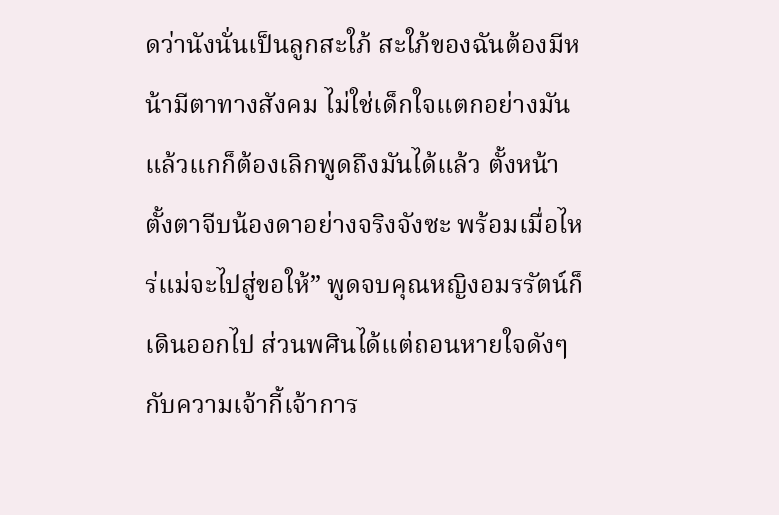ดว่านังนั่นเป็นลูกสะใภ้ สะใภ้ของฉันต้องมีหน้ามีตาทางสังคม ไม่ใช่เด็กใจแตกอย่างมัน แล้วแกก็ต้องเลิกพูดถึงมันได้แล้ว ตั้งหน้าตั้งตาจีบน้องดาอย่างจริงจังซะ พร้อมเมื่อไหร่แม่จะไปสู่ขอให้” พูดจบคุณหญิงอมรรัตน์ก็เดินออกไป ส่วนพศินได้แต่ถอนหายใจดังๆ กับความเจ้ากี้เจ้าการ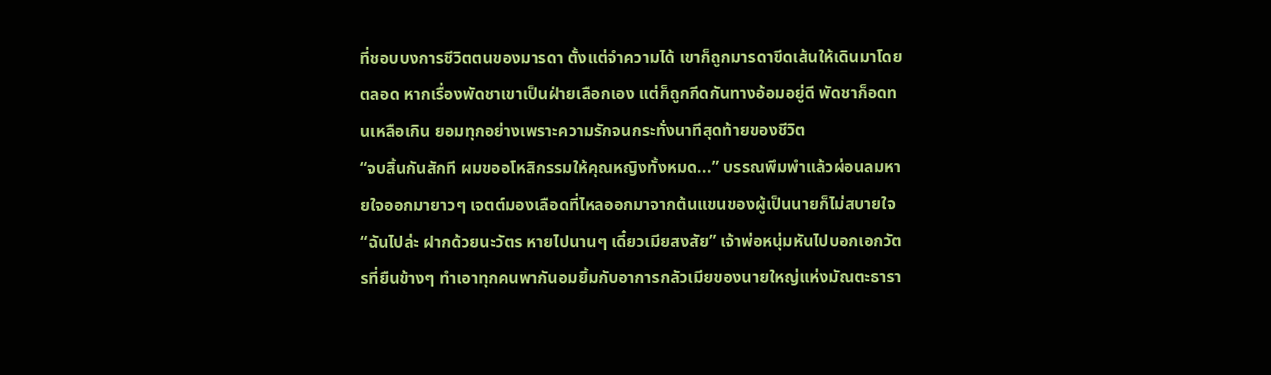ที่ชอบบงการชีวิตตนของมารดา ตั้งแต่จำความได้ เขาก็ถูกมารดาขีดเส้นให้เดินมาโดยตลอด หากเรื่องพัดชาเขาเป็นฝ่ายเลือกเอง แต่ก็ถูกกีดกันทางอ้อมอยู่ดี พัดชาก็อดทนเหลือเกิน ยอมทุกอย่างเพราะความรักจนกระทั่งนาทีสุดท้ายของชีวิต
“จบสิ้นกันสักที ผมขออโหสิกรรมให้คุณหญิงทั้งหมด...” บรรณพึมพำแล้วผ่อนลมหายใจออกมายาวๆ เจตต์มองเลือดที่ไหลออกมาจากต้นแขนของผู้เป็นนายก็ไม่สบายใจ“ฉันไปล่ะ ฝากด้วยนะวัตร หายไปนานๆ เดี๋ยวเมียสงสัย” เจ้าพ่อหนุ่มหันไปบอกเอกวัตรที่ยืนข้างๆ ทำเอาทุกคนพากันอมยิ้มกับอาการกลัวเมียของนายใหญ่แห่งมัณตะธารา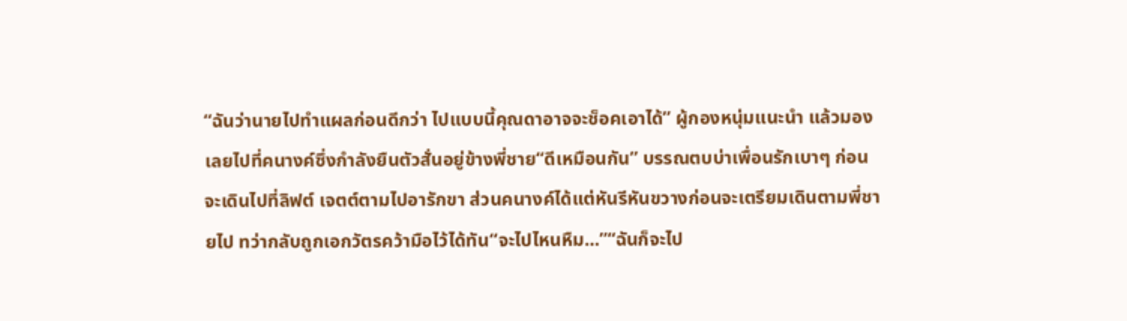“ฉันว่านายไปทำแผลก่อนดีกว่า ไปแบบนี้คุณดาอาจจะช็อคเอาได้” ผู้กองหนุ่มแนะนำ แล้วมองเลยไปที่คนางค์ซึ่งกำลังยืนตัวสั่นอยู่ข้างพี่ชาย“ดีเหมือนกัน” บรรณตบบ่าเพื่อนรักเบาๆ ก่อนจะเดินไปที่ลิฟต์ เจตต์ตามไปอารักขา ส่วนคนางค์ได้แต่หันรีหันขวางก่อนจะเตรียมเดินตามพี่ชายไป ทว่ากลับถูกเอกวัตรคว้ามือไว้ได้ทัน“จะไปไหนหืม...”“ฉันก็จะไป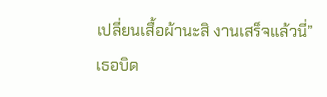เปลี่ยนเสื้อผ้านะสิ งานเสร็จแล้วนี่” เธอบิด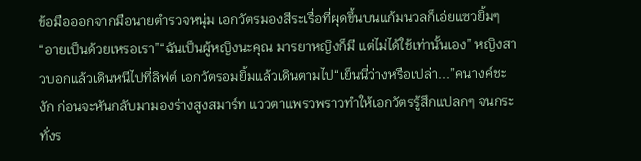ข้อมือออกจากมือนายตำรวจหนุ่ม เอกวัตรมองสีระเรื่อที่ผุดขึ้นบนแก้มนวลก็เอ่ยแซวยิ้มๆ“อายเป็นด้วยเหรอเรา”“ฉันเป็นผู้หญิงนะคุณ มารยาหญิงก็มี แต่ไม่ได้ใช้เท่านั้นเอง” หญิงสาวบอกแล้วเดินหนีไปที่ลิฟต์ เอกวัตรอมยิ้มแล้วเดินตามไป“เย็นนี่ว่างหรือเปล่า...”คนางค์ชะงัก ก่อนจะหันกลับมามองร่างสูงสมาร์ท แววตาแพรวพราวทำให้เอกวัตรรู้สึกแปลกๆ จนกระทั่งร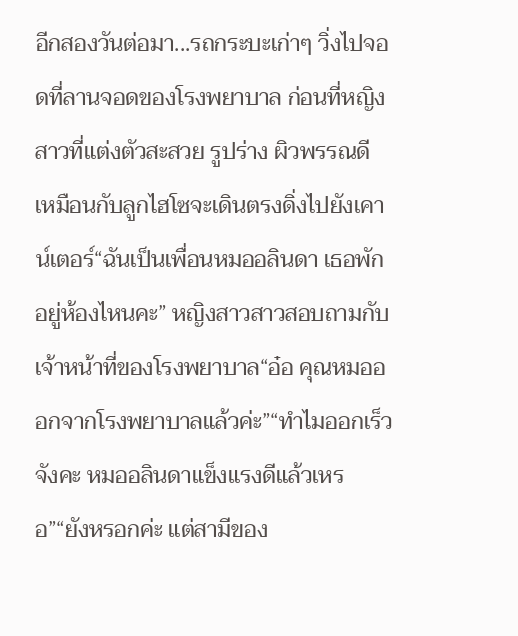อีกสองวันต่อมา...รถกระบะเก่าๆ วิ่งไปจอดที่ลานจอดของโรงพยาบาล ก่อนที่หญิงสาวที่แต่งตัวสะสวย รูปร่าง ผิวพรรณดี เหมือนกับลูกไฮโซจะเดินตรงดิ่งไปยังเคาน์เตอร์“ฉันเป็นเพื่อนหมออลินดา เธอพักอยู่ห้องไหนคะ” หญิงสาวสาวสอบถามกับเจ้าหน้าที่ของโรงพยาบาล“อ๋อ คุณหมอออกจากโรงพยาบาลแล้วค่ะ”“ทำไมออกเร็วจังคะ หมออลินดาแข็งแรงดีแล้วเหรอ”“ยังหรอกค่ะ แต่สามีของ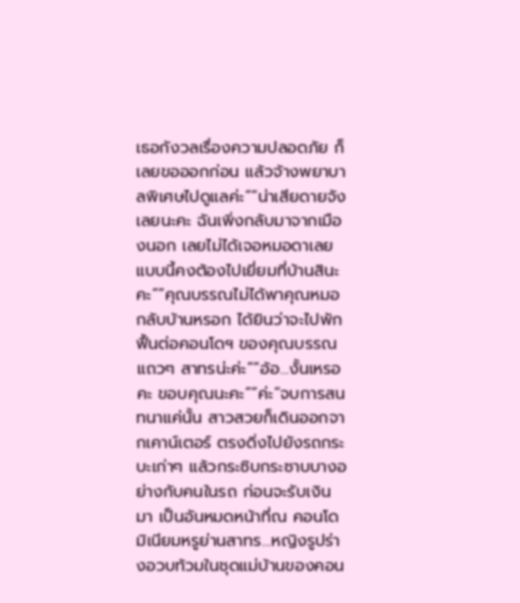เธอกังวลเรื่องความปลอดภัย ก็เลยขอออกก่อน แล้วจ้างพยาบาลพิเศษไปดูแลค่ะ”“น่าเสียดายจังเลยนะคะ ฉันเพิ่งกลับมาจากเมืองนอก เลยไม่ได้เจอหมอดาเลย แบบนี้คงต้องไปเยี่ยมที่บ้านสินะคะ”“คุณบรรณไม่ได้พาคุณหมอกลับบ้านหรอก ได้ยินว่าจะไปพักฟื้นต่อคอนโดฯ ของคุณบรรณ แถวๆ สาทรน่ะค่ะ”“อ้อ...งั้นเหรอคะ ขอบคุณนะคะ”“ค่ะ”จบการสนทนาแค่นั้น สาวสวยก็เดินออกจากเคาน์เตอร์ ตรงดิ่งไปยังรถกระบะเก่าๆ แล้วกระซิบกระซาบบางอย่างกับคนในรถ ก่อนจะรับเงินมา เป็นอันหมดหน้าที่ณ คอนโดมิเนียมหรูย่านสาทร...หญิงรูปร่างอวบท้วมในชุดแม่บ้านของคอน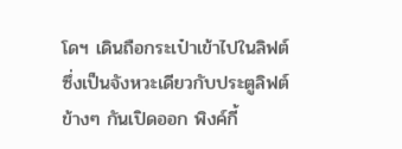โดฯ เดินถือกระเป๋าเข้าไปในลิฟต์ ซึ่งเป็นจังหวะเดียวกับประตูลิฟต์ข้างๆ กันเปิดออก พิงค์กี้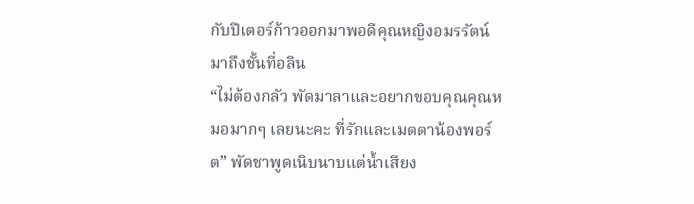กับปีเตอร์ก้าวออกมาพอดีคุณหญิงอมรรัตน์มาถึงชั้นที่อลิน
“ไม่ต้องกลัว พัดมาลาและอยากขอบคุณคุณหมอมากๆ เลยนะคะ ที่รักและเมตตาน้องพอร์ต” พัดชาพูดเนิบนาบแต่น้ำเสียง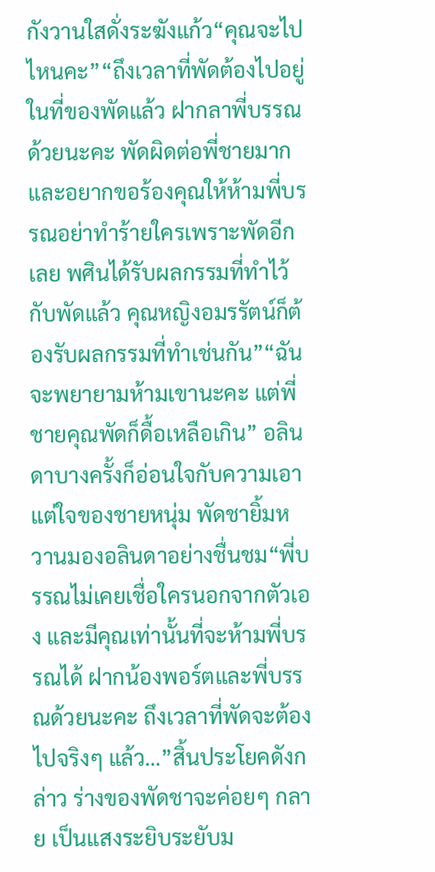กังวานใสดั่งระฆังแก้ว“คุณจะไปไหนคะ”“ถึงเวลาที่พัดต้องไปอยู่ในที่ของพัดแล้ว ฝากลาพี่บรรณด้วยนะคะ พัดผิดต่อพี่ชายมากและอยากขอร้องคุณให้ห้ามพี่บรรณอย่าทำร้ายใครเพราะพัดอีกเลย พศินได้รับผลกรรมที่ทำไว้กับพัดแล้ว คุณหญิงอมรรัตน์ก็ต้องรับผลกรรมที่ทำเช่นกัน”“ฉันจะพยายามห้ามเขานะคะ แต่พี่ชายคุณพัดก็ดื้อเหลือเกิน” อลินดาบางครั้งก็อ่อนใจกับความเอาแต่ใจของชายหนุ่ม พัดชายิ้มหวานมองอลินดาอย่างชื่นชม“พี่บรรณไม่เคยเชื่อใครนอกจากตัวเอง และมีคุณเท่านั้นที่จะห้ามพี่บรรณได้ ฝากน้องพอร์ตและพี่บรรณด้วยนะคะ ถึงเวลาที่พัดจะต้องไปจริงๆ แล้ว…”สิ้นประโยคดังกล่าว ร่างของพัดชาจะค่อยๆ กลาย เป็นแสงระยิบระยับม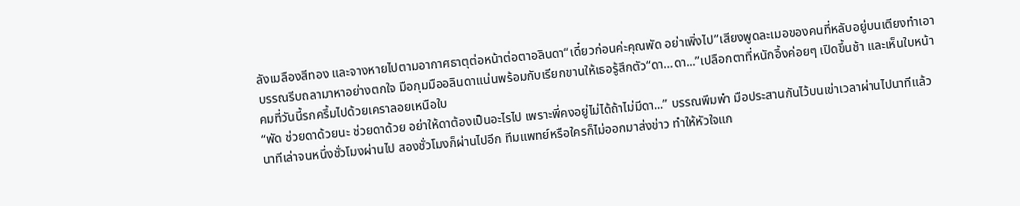ลังเมลืองสีทอง และจางหายไปตามอากาศธาตุต่อหน้าต่อตาอลินดา“เดี๋ยวก่อนค่ะคุณพัด อย่าเพิ่งไป”เสียงพูดละเมอของคนที่หลับอยู่บนเตียงทำเอาบรรณรีบถลามาหาอย่างตกใจ มือกุมมืออลินดาแน่นพร้อมกับเรียกขานให้เธอรู้สึกตัว“ดา…ดา...”เปลือกตาที่หนักอึ้งค่อยๆ เปิดขึ้นช้า และเห็นใบหน้าคมที่วันนี้รกครึ้มไปด้วยเคราลอยเหนือใบ
“พัด ช่วยดาด้วยนะ ช่วยดาด้วย อย่าให้ดาต้องเป็นอะไรไป เพราะพี่คงอยู่ไม่ได้ถ้าไม่มีดา...” บรรณพึมพำ มือประสานกันไว้บนเข่าเวลาผ่านไปนาทีแล้วนาทีเล่าจนหนึ่งชั่วโมงผ่านไป สองชั่วโมงก็ผ่านไปอีก ทีมแพทย์หรือใครก็ไม่ออกมาส่งข่าว ทำให้หัวใจแก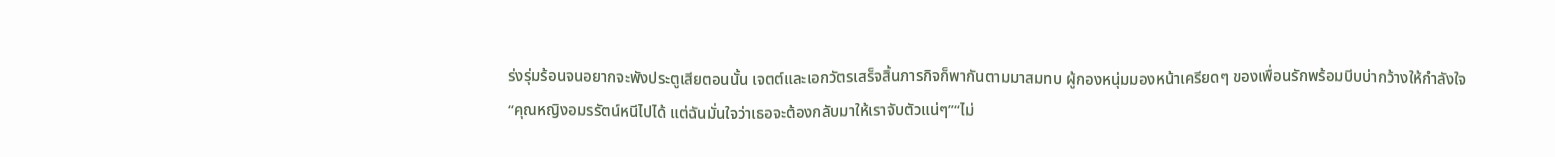ร่งรุ่มร้อนจนอยากจะพังประตูเสียตอนนั้น เจตต์และเอกวัตรเสร็จสิ้นภารกิจก็พากันตามมาสมทบ ผู้กองหนุ่มมองหน้าเครียดๆ ของเพื่อนรักพร้อมบีบบ่ากว้างให้กำลังใจ“คุณหญิงอมรรัตน์หนีไปได้ แต่ฉันมั่นใจว่าเธอจะต้องกลับมาให้เราจับตัวแน่ๆ”“ไม่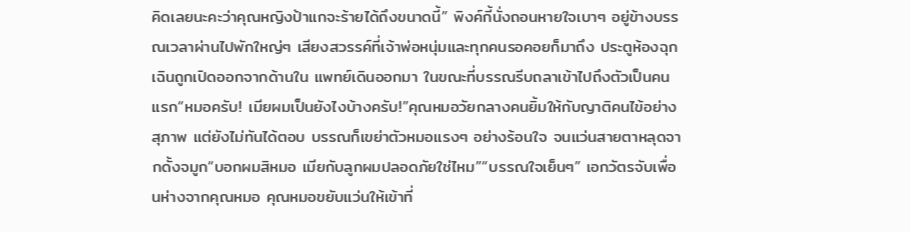คิดเลยนะคะว่าคุณหญิงป้าแกจะร้ายได้ถึงขนาดนี้” พิงค์กี้นั่งถอนหายใจเบาๆ อยู่ข้างบรรณเวลาผ่านไปพักใหญ่ๆ เสียงสวรรค์ที่เจ้าพ่อหนุ่มและทุกคนรอคอยก็มาถึง ประตูห้องฉุกเฉินถูกเปิดออกจากด้านใน แพทย์เดินออกมา ในขณะที่บรรณรีบถลาเข้าไปถึงตัวเป็นคนแรก“หมอครับ! เมียผมเป็นยังไงบ้างครับ!”คุณหมอวัยกลางคนยิ้มให้กับญาติคนไข้อย่างสุภาพ แต่ยังไม่ทันได้ตอบ บรรณก็เขย่าตัวหมอแรงๆ อย่างร้อนใจ จนแว่นสายตาหลุดจากดั้งจมูก“บอกผมสิหมอ เมียกับลูกผมปลอดภัยใช่ไหม”“บรรณใจเย็นๆ” เอกวัตรจับเพื่อนห่างจากคุณหมอ คุณหมอขยับแว่นให้เข้าที่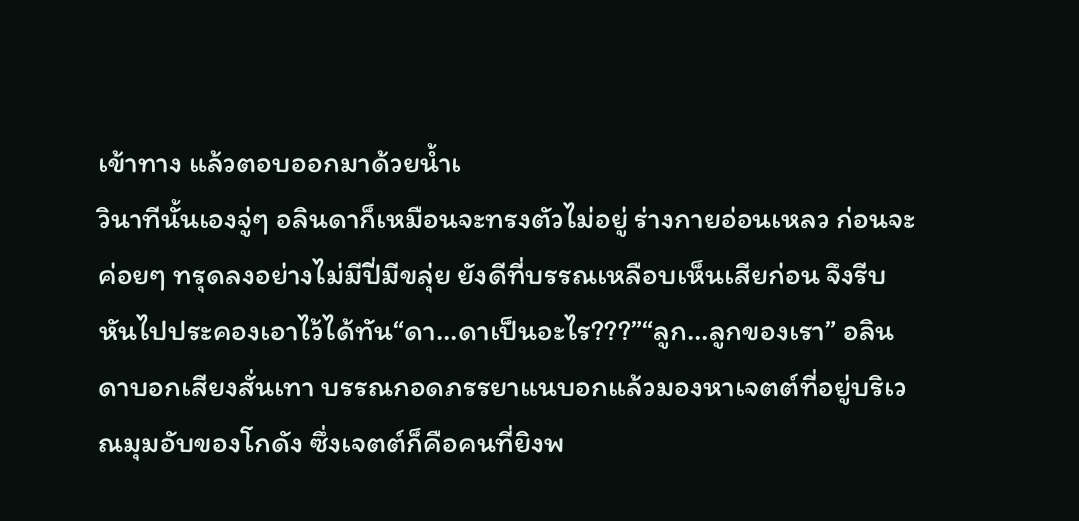เข้าทาง แล้วตอบออกมาด้วยน้ำเ
วินาทีนั้นเองจู่ๆ อลินดาก็เหมือนจะทรงตัวไม่อยู่ ร่างกายอ่อนเหลว ก่อนจะค่อยๆ ทรุดลงอย่างไม่มีปี่มีขลุ่ย ยังดีที่บรรณเหลือบเห็นเสียก่อน จึงรีบหันไปประคองเอาไว้ได้ทัน“ดา…ดาเป็นอะไร???”“ลูก…ลูกของเรา” อลินดาบอกเสียงสั่นเทา บรรณกอดภรรยาแนบอกแล้วมองหาเจตต์ที่อยู่บริเวณมุมอับของโกดัง ซึ่งเจตต์ก็คือคนที่ยิงพ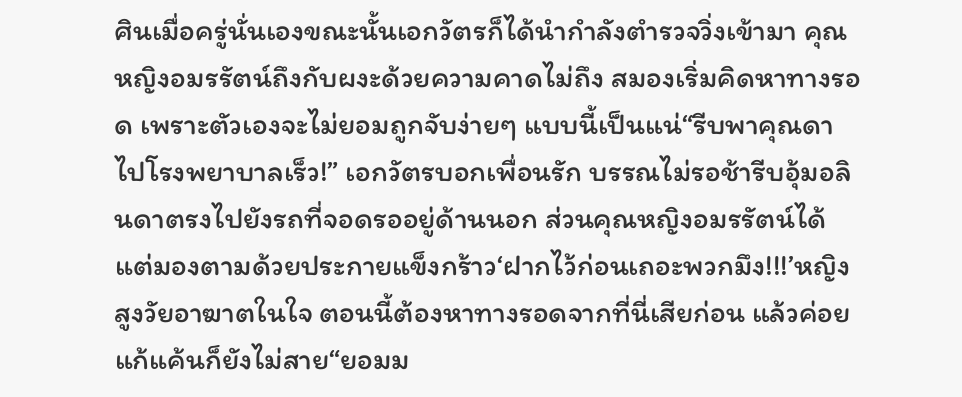ศินเมื่อครู่นั่นเองขณะนั้นเอกวัตรก็ได้นำกำลังตำรวจวิ่งเข้ามา คุณหญิงอมรรัตน์ถึงกับผงะด้วยความคาดไม่ถึง สมองเริ่มคิดหาทางรอด เพราะตัวเองจะไม่ยอมถูกจับง่ายๆ แบบนี้เป็นแน่“รีบพาคุณดาไปโรงพยาบาลเร็ว!” เอกวัตรบอกเพื่อนรัก บรรณไม่รอช้ารีบอุ้มอลินดาตรงไปยังรถที่จอดรออยู่ด้านนอก ส่วนคุณหญิงอมรรัตน์ได้แต่มองตามด้วยประกายแข็งกร้าว‘ฝากไว้ก่อนเถอะพวกมึง!!!’หญิงสูงวัยอาฆาตในใจ ตอนนี้ต้องหาทางรอดจากที่นี่เสียก่อน แล้วค่อยแก้แค้นก็ยังไม่สาย“ยอมม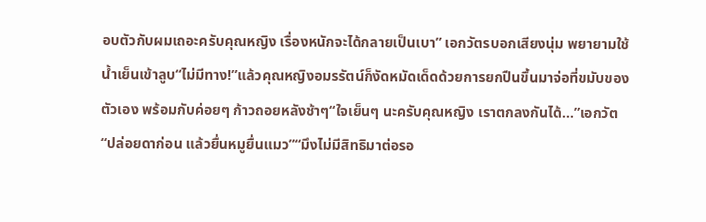อบตัวกับผมเถอะครับคุณหญิง เรื่องหนักจะได้กลายเป็นเบา” เอกวัตรบอกเสียงนุ่ม พยายามใช้น้ำเย็นเข้าลูบ“ไม่มีทาง!”แล้วคุณหญิงอมรรัตน์ก็งัดหมัดเด็ดด้วยการยกปืนขึ้นมาจ่อที่ขมับของตัวเอง พร้อมกับค่อยๆ ก้าวถอยหลังช้าๆ“ใจเย็นๆ นะครับคุณหญิง เราตกลงกันได้...”เอกวัต
“ปล่อยดาก่อน แล้วยื่นหมูยื่นแมว”“มึงไม่มีสิทธิมาต่อรอ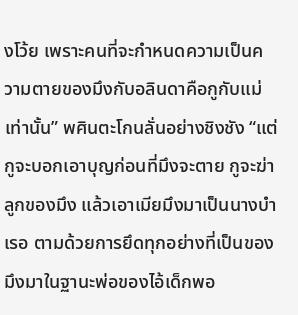งโว้ย เพราะคนที่จะกำหนดความเป็นความตายของมึงกับอลินดาคือกูกับแม่เท่านั้น” พศินตะโกนลั่นอย่างชิงชัง “แต่กูจะบอกเอาบุญก่อนที่มึงจะตาย กูจะฆ่าลูกของมึง แล้วเอาเมียมึงมาเป็นนางบำเรอ ตามด้วยการยึดทุกอย่างที่เป็นของมึงมาในฐานะพ่อของไอ้เด็กพอ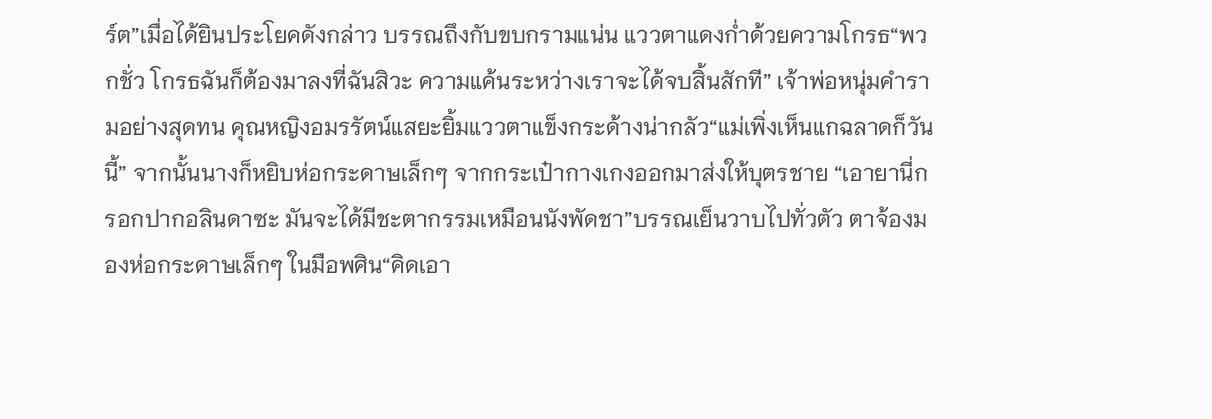ร์ต”เมื่อได้ยินประโยคดังกล่าว บรรณถึงกับขบกรามแน่น แววตาแดงก่ำด้วยความโกรธ“พวกชั่ว โกรธฉันก็ต้องมาลงที่ฉันสิวะ ความแค้นระหว่างเราจะได้จบสิ้นสักที” เจ้าพ่อหนุ่มคำรามอย่างสุดทน คุณหญิงอมรรัตน์แสยะยิ้มแววตาแข็งกระด้างน่ากลัว“แม่เพิ่งเห็นแกฉลาดก็วันนี้” จากนั้นนางก็หยิบห่อกระดาษเล็กๆ จากกระเป๋ากางเกงออกมาส่งให้บุตรชาย “เอายานี่กรอกปากอลินดาซะ มันจะได้มีชะตากรรมเหมือนนังพัดชา”บรรณเย็นวาบไปทั่วตัว ตาจ้องมองห่อกระดาษเล็กๆ ในมือพศิน“คิดเอา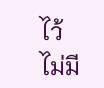ไว้ไม่มี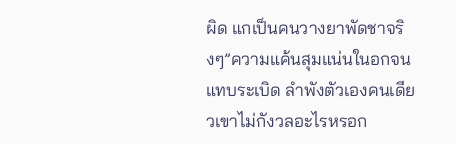ผิด แกเป็นคนวางยาพัดชาจริงๆ”ความแค้นสุมแน่นในอกจนแทบระเบิด ลำพังตัวเองคนเดียวเขาไม่กังวลอะไรหรอก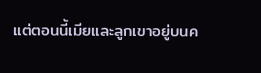แต่ตอนนี้เมียและลูกเขาอยู่บนค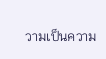วามเป็นความ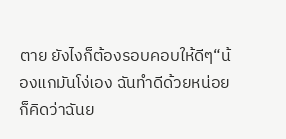ตาย ยังไงก็ต้องรอบคอบให้ดีๆ“น้องแกมันโง่เอง ฉันทำดีด้วยหน่อยก็คิดว่าฉันย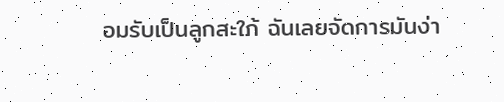อมรับเป็นลูกสะใภ้ ฉันเลยจัดการมันง่า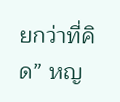ยกว่าที่คิด” หญ